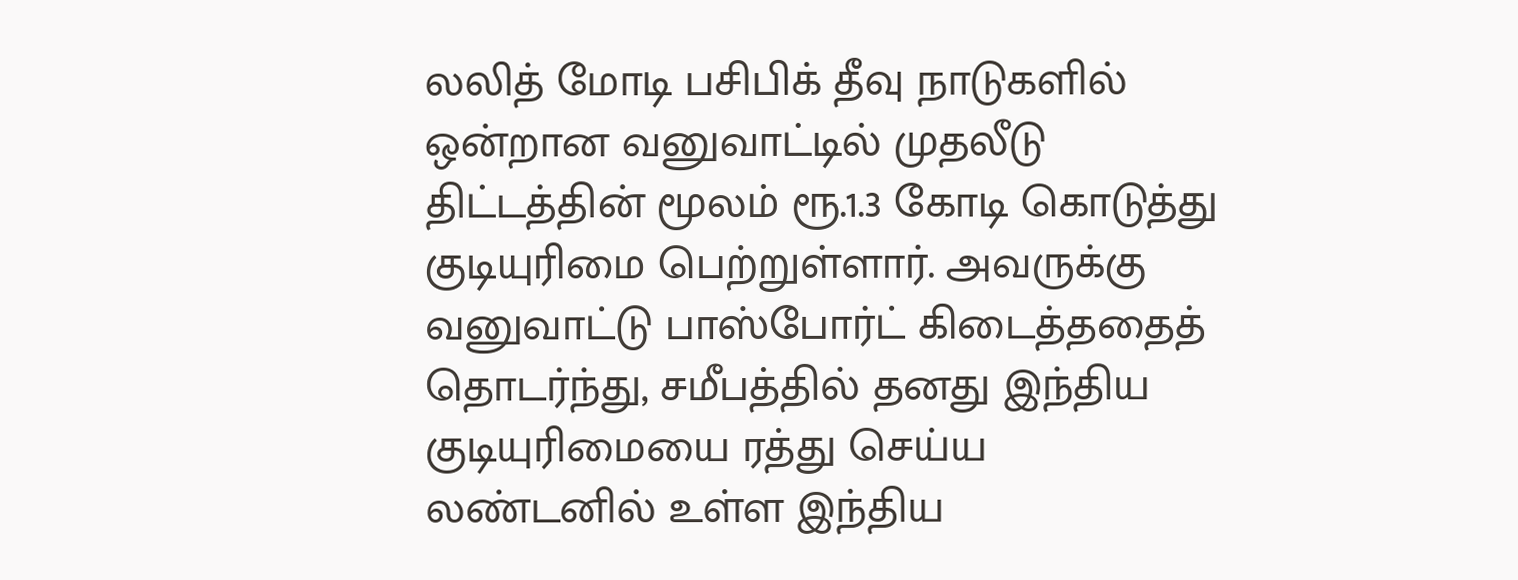லலித் மோடி பசிபிக் தீவு நாடுகளில் ஒன்றான வனுவாட்டில் முதலீடு திட்டத்தின் மூலம் ரூ.1.3 கோடி கொடுத்து குடியுரிமை பெற்றுள்ளார். அவருக்கு வனுவாட்டு பாஸ்போர்ட் கிடைத்ததைத் தொடர்ந்து, சமீபத்தில் தனது இந்திய குடியுரிமையை ரத்து செய்ய லண்டனில் உள்ள இந்திய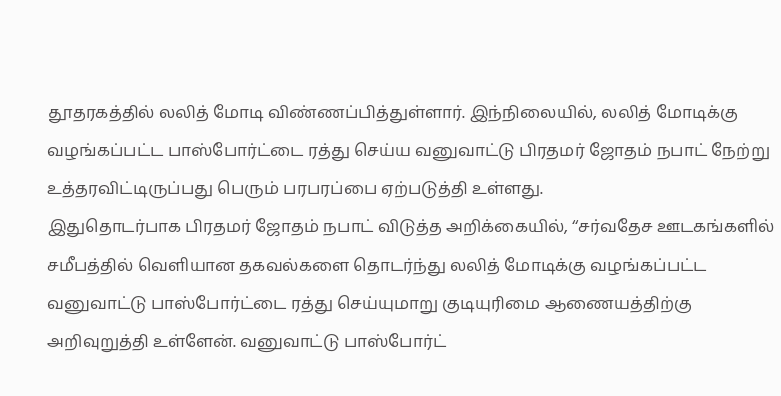தூதரகத்தில் லலித் மோடி விண்ணப்பித்துள்ளார். இந்நிலையில், லலித் மோடிக்கு வழங்கப்பட்ட பாஸ்போர்ட்டை ரத்து செய்ய வனுவாட்டு பிரதமர் ஜோதம் நபாட் நேற்று உத்தரவிட்டிருப்பது பெரும் பரபரப்பை ஏற்படுத்தி உள்ளது.
இதுதொடர்பாக பிரதமர் ஜோதம் நபாட் விடுத்த அறிக்கையில், ‘‘சர்வதேச ஊடகங்களில் சமீபத்தில் வெளியான தகவல்களை தொடர்ந்து லலித் மோடிக்கு வழங்கப்பட்ட வனுவாட்டு பாஸ்போர்ட்டை ரத்து செய்யுமாறு குடியுரிமை ஆணையத்திற்கு அறிவுறுத்தி உள்ளேன். வனுவாட்டு பாஸ்போர்ட்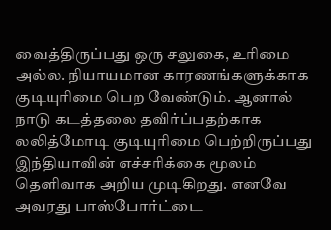வைத்திருப்பது ஒரு சலுகை, உரிமை அல்ல. நியாயமான காரணங்களுக்காக குடியுரிமை பெற வேண்டும். ஆனால் நாடு கடத்தலை தவிர்ப்பதற்காக லலித்மோடி குடியுரிமை பெற்றிருப்பது இந்தியாவின் எச்சரிக்கை மூலம் தெளிவாக அறிய முடிகிறது. எனவே அவரது பாஸ்போர்ட்டை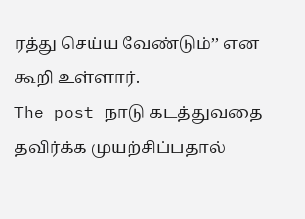ரத்து செய்ய வேண்டும்’’ என கூறி உள்ளார்.
The post நாடு கடத்துவதை தவிர்க்க முயற்சிப்பதால்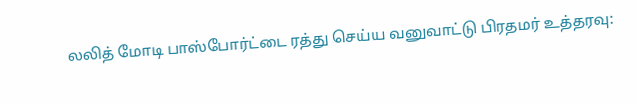லலித் மோடி பாஸ்போர்ட்டை ரத்து செய்ய வனுவாட்டு பிரதமர் உத்தரவு: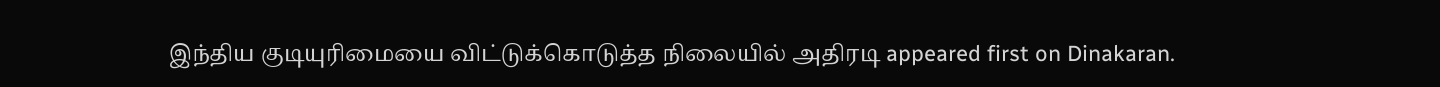இந்திய குடியுரிமையை விட்டுக்கொடுத்த நிலையில் அதிரடி appeared first on Dinakaran.